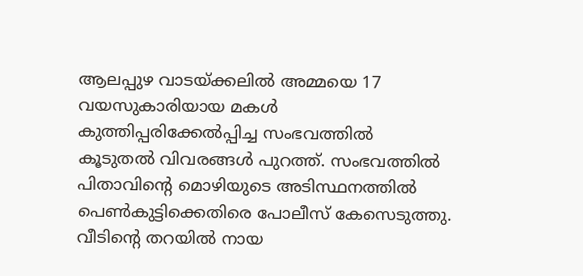ആലപ്പുഴ വാടയ്ക്കലില്‍ അമ്മയെ 17 വയസുകാരിയായ മകള്‍ കുത്തിപ്പരിക്കേല്‍പ്പിച്ച സംഭവത്തില്‍ കൂടുതല്‍ വിവരങ്ങള്‍ പുറത്ത്. സംഭവത്തില്‍ പിതാവിന്റെ മൊഴിയുടെ അടിസ്ഥനത്തില്‍ പെണ്‍കുട്ടിക്കെതിരെ പോലീസ് കേസെടുത്തു. വീടിന്റെ തറയില്‍ നായ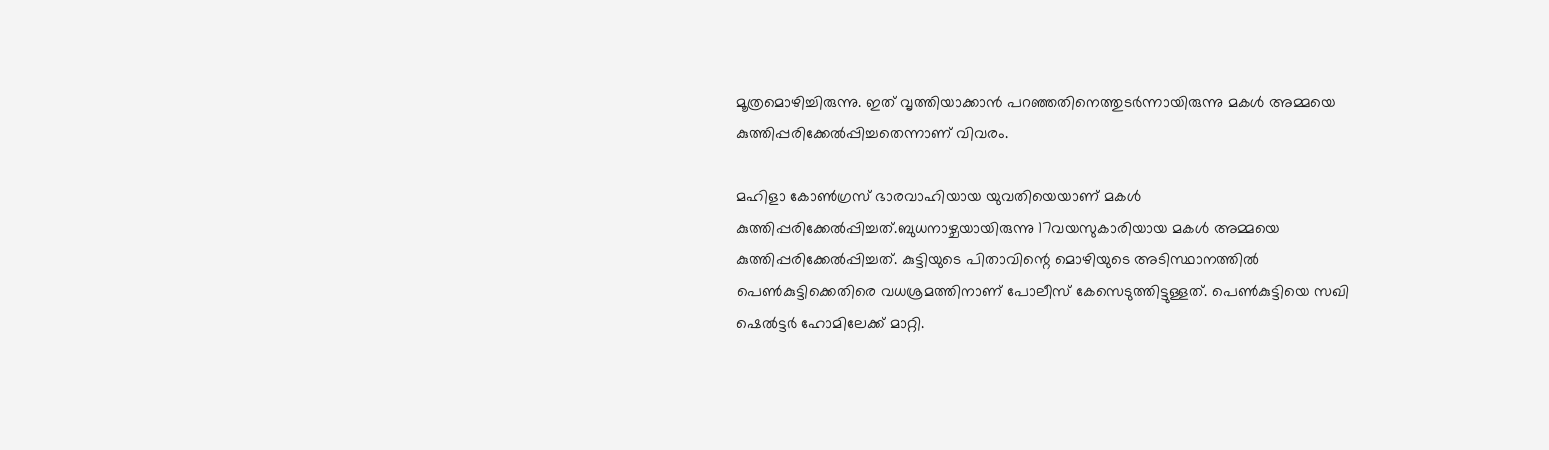മൂത്രമൊഴിച്ചിരുന്നു. ഇത് വൃത്തിയാക്കാൻ പറഞ്ഞതിനെത്തുടർന്നായിരുന്നു മകള്‍ അമ്മയെ കുത്തിപ്പരിക്കേല്‍പ്പിച്ചതെന്നാണ് വിവരം.

മഹിളാ കോണ്‍ഗ്രസ് ഭാരവാഹിയായ യുവതിയെയാണ് മകള്‍ കുത്തിപ്പരിക്കേല്‍പ്പിച്ചത്.ബുധനാഴ്ചയായിരുന്നു 17വയസുകാരിയായ മകള്‍ അമ്മയെ കുത്തിപ്പരിക്കേല്‍പ്പിച്ചത്. കുട്ടിയുടെ പിതാവിന്റെ മൊഴിയുടെ അടിസ്ഥാനത്തില്‍ പെണ്‍കുട്ടിക്കെതിരെ വധശ്രമത്തിനാണ് പോലീസ് കേസെടുത്തിട്ടുള്ളത്. പെണ്‍കുട്ടിയെ സഖി ഷെല്‍ട്ടർ ഹോമിലേക്ക് മാറ്റി.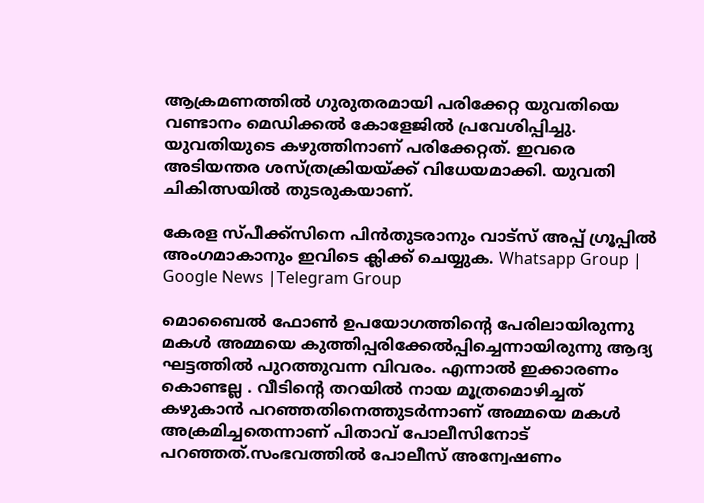ആക്രമണത്തില്‍ ഗുരുതരമായി പരിക്കേറ്റ യുവതിയെ വണ്ടാനം മെഡിക്കല്‍ കോളേജില്‍ പ്രവേശിപ്പിച്ചു. യുവതിയുടെ കഴുത്തിനാണ് പരിക്കേറ്റത്. ഇവരെ അടിയന്തര ശസ്ത്രക്രിയയ്ക്ക് വിധേയമാക്കി. യുവതി ചികിത്സയില്‍ തുടരുകയാണ്.

കേരള സ്പീക്ക്സിനെ പിൻതുടരാനും വാട്സ് അപ്പ് ഗ്രൂപ്പിൽ അംഗമാകാനും ഇവിടെ ക്ലിക്ക് ചെയ്യുക. Whatsapp Group | Google News |Telegram Group

മൊബൈല്‍ ഫോണ്‍ ഉപയോഗത്തിന്റെ പേരിലായിരുന്നു മകള്‍ അമ്മയെ കുത്തിപ്പരിക്കേല്‍പ്പിച്ചെന്നായിരുന്നു ആദ്യ ഘട്ടത്തില്‍ പുറത്തുവന്ന വിവരം. എന്നാല്‍ ഇക്കാരണം കൊണ്ടല്ല . വീടിന്റെ തറയില്‍ നായ മൂത്രമൊഴിച്ചത് കഴുകാൻ പറഞ്ഞതിനെത്തുടർന്നാണ് അമ്മയെ മകള്‍ അക്രമിച്ചതെന്നാണ് പിതാവ് പോലീസിനോട് പറഞ്ഞത്.സംഭവത്തില്‍ പോലീസ് അന്വേഷണം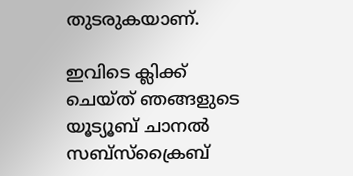തുടരുകയാണ്.

ഇവിടെ ക്ലിക്ക് ചെയ്ത് ഞങ്ങളുടെ യൂട്യൂബ് ചാനൽ സബ്സ്ക്രൈബ്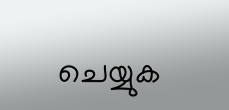ചെയ്യുക